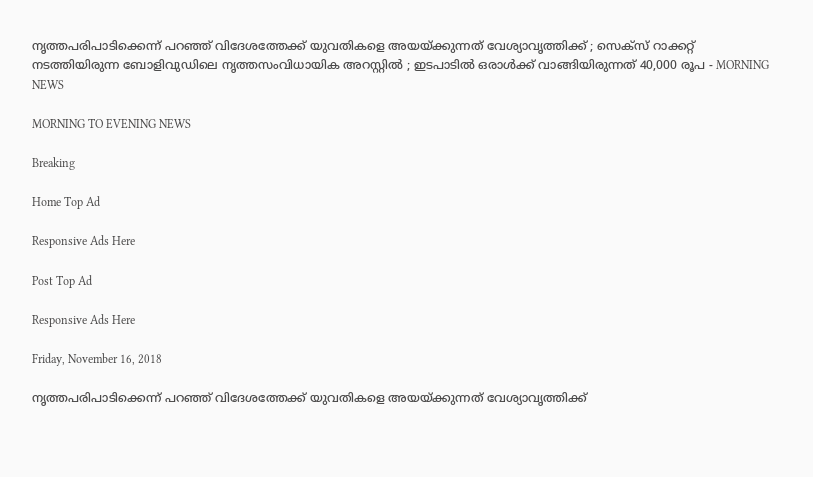നൃത്തപരിപാടിക്കെന്ന് പറഞ്ഞ് വിദേശത്തേക്ക് യുവതികളെ അയയ്ക്കുന്നത് വേശ്യാവൃത്തിക്ക് ; സെക്‌സ് റാക്കറ്റ് നടത്തിയിരുന്ന ബോളിവുഡിലെ നൃത്തസംവിധായിക അറസ്റ്റില്‍ ; ഇടപാടില്‍ ഒരാള്‍ക്ക് വാങ്ങിയിരുന്നത് 40,000 രൂപ - MORNING NEWS

MORNING TO EVENING NEWS

Breaking

Home Top Ad

Responsive Ads Here

Post Top Ad

Responsive Ads Here

Friday, November 16, 2018

നൃത്തപരിപാടിക്കെന്ന് പറഞ്ഞ് വിദേശത്തേക്ക് യുവതികളെ അയയ്ക്കുന്നത് വേശ്യാവൃത്തിക്ക്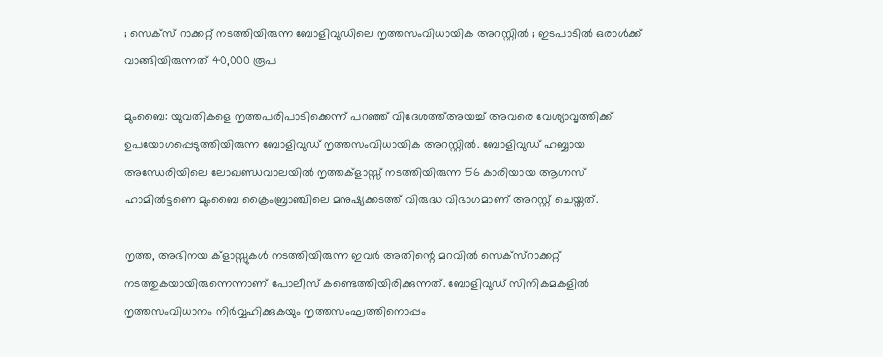; സെക്‌സ് റാക്കറ്റ് നടത്തിയിരുന്ന ബോളിവുഡിലെ നൃത്തസംവിധായിക അറസ്റ്റില്‍ ; ഇടപാടില്‍ ഒരാള്‍ക്ക് വാങ്ങിയിരുന്നത് 40,000 രൂപ

മുംബൈ: യുവതികളെ നൃത്തപരിപാടിക്കെന്ന് പറഞ്ഞ് വിദേശത്ത്അയച്ച് അവരെ വേശ്യാവൃത്തിക്ക് ഉപയോഗപ്പെടുത്തിയിരുന്ന ബോളിവുഡ് നൃത്തസംവിധായിക അറസ്റ്റില്‍. ബോളിവുഡ് ഹബ്ബായ അന്ധേരിയിലെ ലോഖണ്ഡവാലയില്‍ നൃത്തക്‌ളാസ്സ് നടത്തിയിരുന്ന 56 കാരിയായ ആഗ്നസ് ഹാമില്‍ട്ടണെ മുംബൈ ക്രൈംബ്രാഞ്ചിലെ മനുഷ്യക്കടത്ത് വിരുദ്ധ വിഭാഗമാണ് അറസ്റ്റ് ചെയ്തത്.

നൃത്ത, അഭിനയ ക്‌ളാസ്സുകള്‍ നടത്തിയിരുന്ന ഇവര്‍ അതിന്റെ മറവില്‍ സെക്‌സ്‌റാക്കറ്റ് നടത്തുകയായിരുന്നെന്നാണ് പോലീസ് കണ്ടെത്തിയിരിക്കുന്നത്. ബോളിവുഡ് സിനികമകളില്‍ നൃത്തസംവിധാനം നിര്‍വ്വഹിക്കുകയും നൃത്തസംഘത്തിനൊപ്പം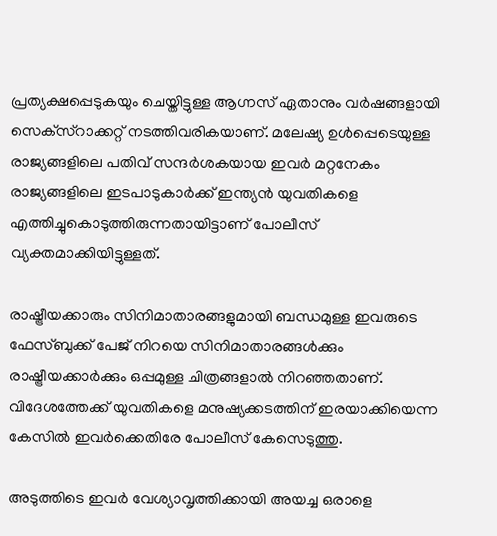പ്രത്യക്ഷപ്പെടുകയും ചെയ്തിട്ടുള്ള ആഗ്നസ് ഏതാനും വര്‍ഷങ്ങളായി സെക്‌സ്‌റാക്കറ്റ് നടത്തിവരികയാണ്. മലേഷ്യ ഉള്‍പ്പെടെയുള്ള രാജ്യങ്ങളിലെ പതിവ് സന്ദര്‍ശകയായ ഇവര്‍ മറ്റനേകം രാജ്യങ്ങളിലെ ഇടപാടുകാര്‍ക്ക് ഇന്ത്യന്‍ യുവതികളെ എത്തിച്ചുകൊടുത്തിരുന്നതായിട്ടാണ് പോലീസ് വ്യക്തമാക്കിയിട്ടുള്ളത്.

രാഷ്ട്രീയക്കാരും സിനിമാതാരങ്ങളുമായി ബന്ധമുള്ള ഇവരുടെ ഫേസ്ബുക്ക് പേജ് നിറയെ സിനിമാതാരങ്ങള്‍ക്കും രാഷ്ട്രീയക്കാര്‍ക്കും ഒപ്പമുള്ള ചിത്രങ്ങളാല്‍ നിറഞ്ഞതാണ്. വിദേശത്തേക്ക് യുവതികളെ മനുഷ്യക്കടത്തിന് ഇരയാക്കിയെന്ന കേസില്‍ ഇവര്‍ക്കെതിരേ പോലീസ് കേസെടുത്തു.

അടുത്തിടെ ഇവര്‍ വേശ്യാവൃത്തിക്കായി അയച്ച ഒരാളെ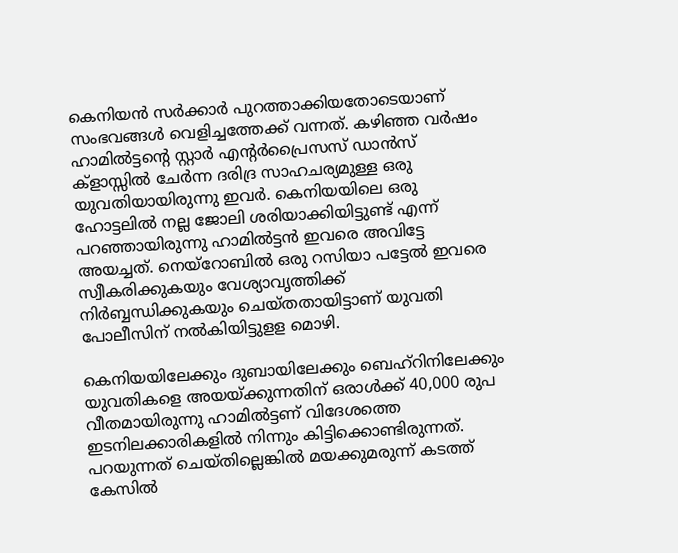കെനിയന്‍ സര്‍ക്കാര്‍ പുറത്താക്കിയതോടെയാണ് സംഭവങ്ങള്‍ വെളിച്ചത്തേക്ക് വന്നത്. കഴിഞ്ഞ വര്‍ഷം ഹാമില്‍ട്ടന്റെ സ്റ്റാര്‍ എന്റര്‍പ്രൈസസ് ഡാന്‍സ് ക്‌ളാസ്സില്‍ ചേര്‍ന്ന ദരിദ്ര സാഹചര്യമുള്ള ഒരു യുവതിയായിരുന്നു ഇവര്‍. കെനിയയിലെ ഒരു ഹോട്ടലില്‍ നല്ല ജോലി ശരിയാക്കിയിട്ടുണ്ട് എന്ന് പറഞ്ഞായിരുന്നു ഹാമില്‍ട്ടന്‍ ഇവരെ അവിട്ടേ അയച്ചത്. നെയ്‌റോബില്‍ ഒരു റസിയാ പട്ടേല്‍ ഇവരെ സ്വീകരിക്കുകയും വേശ്യാവൃത്തിക്ക് നിര്‍ബ്ബന്ധിക്കുകയും ചെയ്തതായിട്ടാണ് യുവതി പോലീസിന് നല്‍കിയിട്ടുളള മൊഴി.

കെനിയയിലേക്കും ദുബായിലേക്കും ബെഹ്‌റിനിലേക്കും യുവതികളെ അയയ്ക്കുന്നതിന് ഒരാള്‍ക്ക് 40,000 രുപ വീതമായിരുന്നു ഹാമില്‍ട്ടണ് വിദേശത്തെ ഇടനിലക്കാരികളില്‍ നിന്നും കിട്ടിക്കൊണ്ടിരുന്നത്. പറയുന്നത് ചെയ്തില്ലെങ്കില്‍ മയക്കുമരുന്ന് കടത്ത് കേസില്‍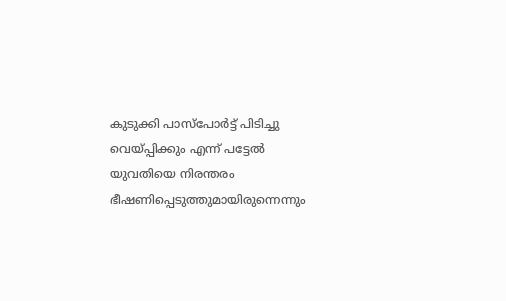കുടുക്കി പാസ്‌പോര്‍ട്ട് പിടിച്ചു വെയ്പ്പിക്കും എന്ന് പട്ടേല്‍ യുവതിയെ നിരന്തരം ഭീഷണിപ്പെടുത്തുമായിരുന്നെന്നും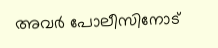അവര്‍ പോലീസിനോട്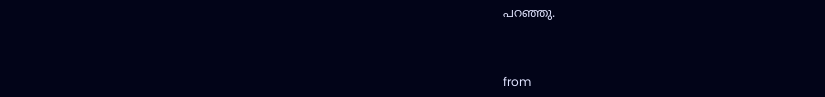പറഞ്ഞു.



from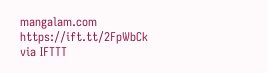mangalam.com https://ift.tt/2FpWbCk
via IFTTT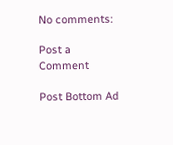No comments:

Post a Comment

Post Bottom Ad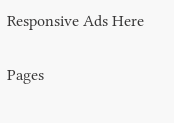Responsive Ads Here

Pages